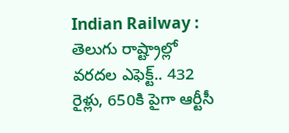Indian Railway : తెలుగు రాష్ట్రాల్లో వరదల ఎఫెక్ట్.. 432 రైళ్లు, 650కి పైగా ఆర్టీసీ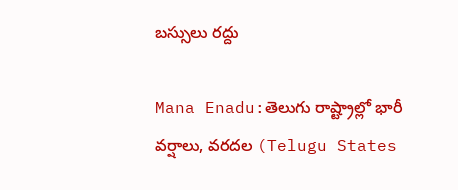బస్సులు రద్దు

Mana Enadu:తెలుగు రాష్ట్రాల్లో భారీ వర్షాలు, వరదల (Telugu States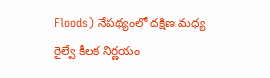Floods) నేపథ్యంలో దక్షిణ మధ్య రైల్వే కీలక నిర్ణయం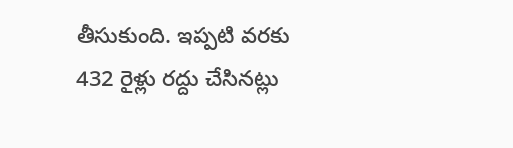తీసుకుంది. ఇప్పటి వరకు 432 రైళ్లు రద్దు చేసినట్లు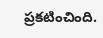ప్రకటించింది.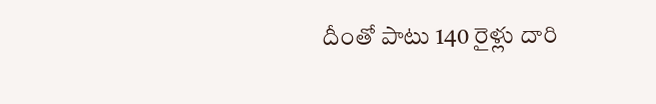దీంతో పాటు 140 రైళ్లు దారి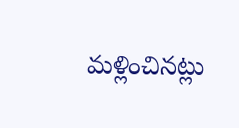మళ్లించినట్లు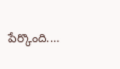పేర్కొంది.…